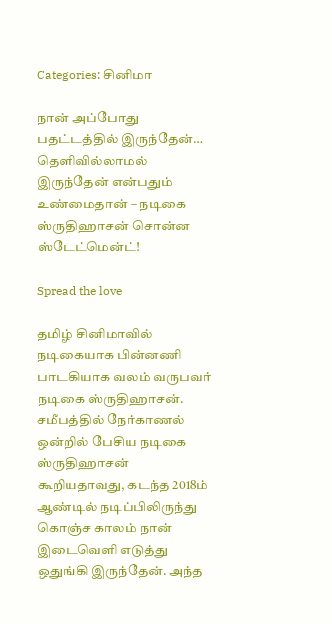Categories: சினிமா

நான் அப்போது பதட்டத்தில் இருந்தேன்… தெளிவில்லாமல் இருந்தேன் என்பதும் உண்மைதான் – நடிகை ஸ்ருதிஹாசன் சொன்ன ஸ்டேட்மென்ட்!

Spread the love

தமிழ் சினிமாவில் நடிகையாக பின்னணி பாடகியாக வலம் வருபவர் நடிகை ஸ்ருதிஹாசன். சமீபத்தில் நேர்காணல் ஒன்றில் பேசிய நடிகை ஸ்ருதிஹாசன் கூறியதாவது, கடந்த 2018ம் ஆண்டில் நடிப்பிலிருந்து கொஞ்ச காலம் நான் இடைவெளி எடுத்து ஒதுங்கி இருந்தேன். அந்த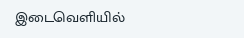இடைவெளியில்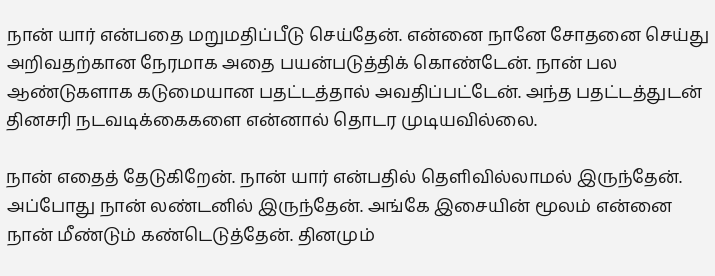நான் யார் என்பதை மறுமதிப்பீடு செய்தேன். என்னை நானே சோதனை செய்து அறிவதற்கான நேரமாக அதை பயன்படுத்திக் கொண்டேன். நான் பல ஆண்டுகளாக கடுமையான பதட்டத்தால் அவதிப்பட்டேன். அந்த பதட்டத்துடன் தினசரி நடவடிக்கைகளை என்னால் தொடர முடியவில்லை.

நான் எதைத் தேடுகிறேன். நான் யார் என்பதில் தெளிவில்லாமல் இருந்தேன். அப்போது நான் லண்டனில் இருந்தேன். அங்கே இசையின் மூலம் என்னை நான் மீண்டும் கண்டெடுத்தேன். தினமும்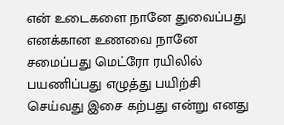என் உடைகளை நானே துவைப்பது எனக்கான உணவை நானே சமைப்பது மெட்ரோ ரயிலில் பயணிப்பது எழுத்து பயிற்சி செய்வது இசை கற்பது என்று எனது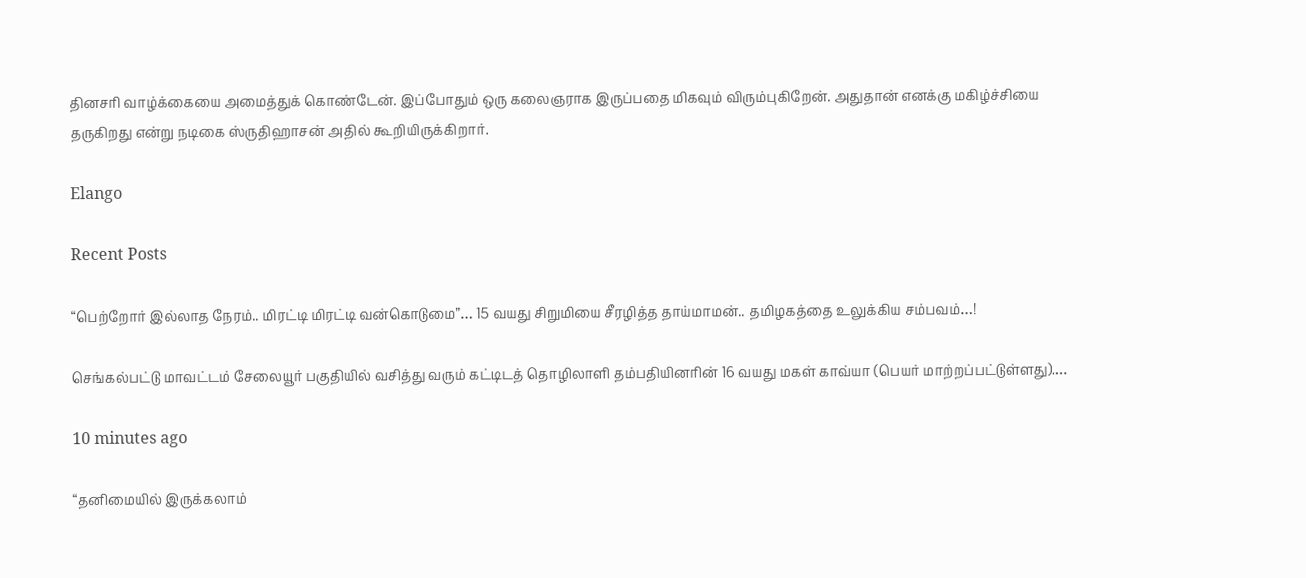தினசரி வாழ்க்கையை அமைத்துக் கொண்டேன். இப்போதும் ஒரு கலைஞராக இருப்பதை மிகவும் விரும்புகிறேன். அதுதான் எனக்கு மகிழ்ச்சியை தருகிறது என்று நடிகை ஸ்ருதிஹாசன் அதில் கூறியிருக்கிறார்.

Elango

Recent Posts

“பெற்றோர் இல்லாத நேரம்.. மிரட்டி மிரட்டி வன்கொடுமை”… 15 வயது சிறுமியை சீரழித்த தாய்மாமன்.. தமிழகத்தை உலுக்கிய சம்பவம்…!

செங்கல்பட்டு மாவட்டம் சேலையூர் பகுதியில் வசித்து வரும் கட்டிடத் தொழிலாளி தம்பதியினரின் 16 வயது மகள் காவ்யா (பெயர் மாற்றப்பட்டுள்ளது).…

10 minutes ago

“தனிமையில் இருக்கலாம்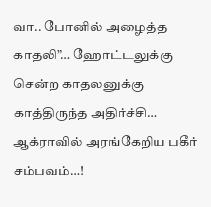வா.. போனில் அழைத்த காதலி”… ஹோட்டலுக்கு சென்ற காதலனுக்கு காத்திருந்த அதிர்ச்சி… ஆக்ராவில் அரங்கேறிய பகீர் சம்பவம்…!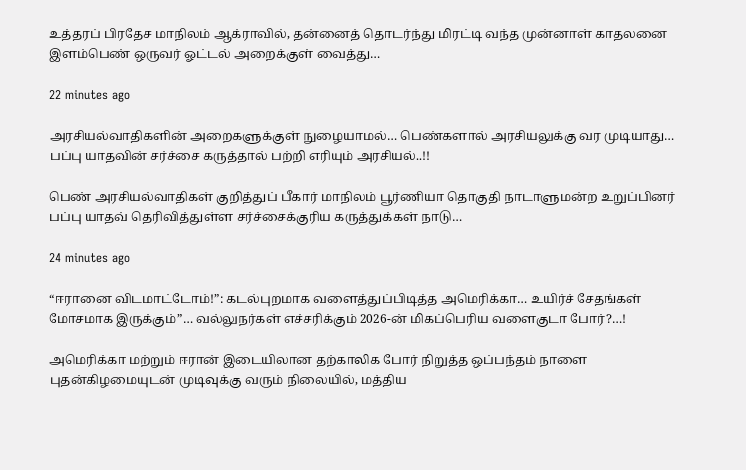உத்தரப் பிரதேச மாநிலம் ஆக்ராவில், தன்னைத் தொடர்ந்து மிரட்டி வந்த முன்னாள் காதலனை இளம்பெண் ஒருவர் ஓட்டல் அறைக்குள் வைத்து…

22 minutes ago

அரசியல்வாதிகளின் அறைகளுக்குள் நுழையாமல்… பெண்களால் அரசியலுக்கு வர முடியாது… பப்பு யாதவின் சர்ச்சை கருத்தால் பற்றி எரியும் அரசியல்..!!

பெண் அரசியல்வாதிகள் குறித்துப் பீகார் மாநிலம் பூர்ணியா தொகுதி நாடாளுமன்ற உறுப்பினர் பப்பு யாதவ் தெரிவித்துள்ள சர்ச்சைக்குரிய கருத்துக்கள் நாடு…

24 minutes ago

“ஈரானை விடமாட்டோம்!”: கடல்புறமாக வளைத்துப்பிடித்த அமெரிக்கா… உயிர்ச் சேதங்கள் மோசமாக இருக்கும்”… வல்லுநர்கள் எச்சரிக்கும் 2026-ன் மிகப்பெரிய வளைகுடா போர்?…!

அமெரிக்கா மற்றும் ஈரான் இடையிலான தற்காலிக போர் நிறுத்த ஒப்பந்தம் நாளை புதன்கிழமையுடன் முடிவுக்கு வரும் நிலையில், மத்திய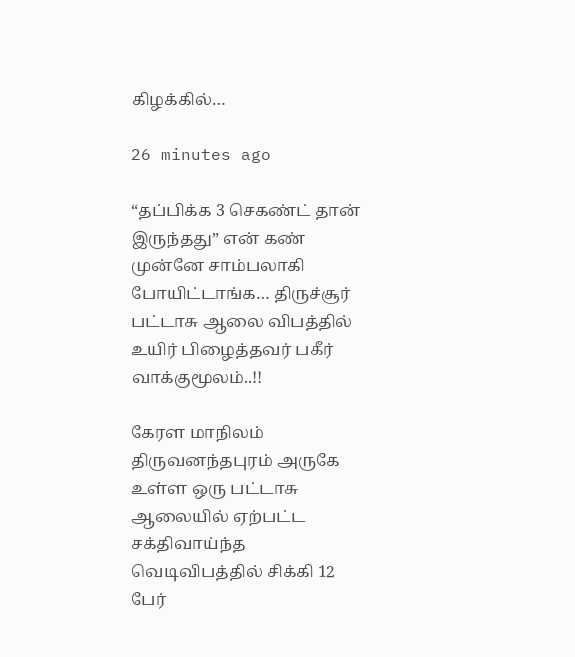கிழக்கில்…

26 minutes ago

“தப்பிக்க 3 செகண்ட் தான் இருந்தது” என் கண் முன்னே சாம்பலாகி போயிட்டாங்க… திருச்சூர் பட்டாசு ஆலை விபத்தில் உயிர் பிழைத்தவர் பகீர் வாக்குமூலம்..!!

கேரள மாநிலம் திருவனந்தபுரம் அருகே உள்ள ஒரு பட்டாசு ஆலையில் ஏற்பட்ட சக்திவாய்ந்த வெடிவிபத்தில் சிக்கி 12 பேர்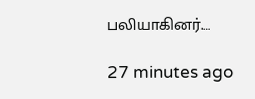பலியாகினர்.…

27 minutes ago